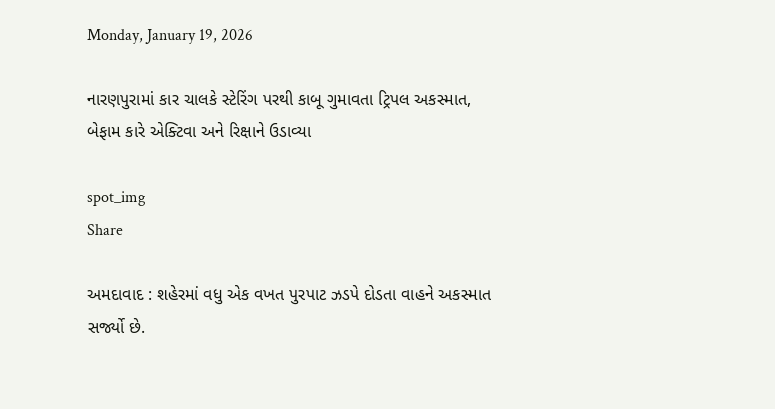Monday, January 19, 2026

નારણપુરામાં કાર ચાલકે સ્ટેરિંગ પરથી કાબૂ ગુમાવતા ટ્રિપલ અકસ્માત, બેફામ કારે એક્ટિવા અને રિક્ષાને ઉડાવ્યા

spot_img
Share

અમદાવાદ : શહેરમાં વધુ એક વખત પુરપાટ ઝડપે દોડતા વાહને અકસ્માત સર્જ્યો છે.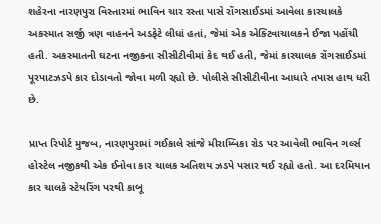શહેરના નારણપુરા વિસ્તારમાં ભાવિન ચાર રસ્તા પાસે રોંગસાઈડમાં આવેલા કારચાલકે અકસ્માત સર્જી ત્રણ વાહનને અડફેટે લીધાં હતાં, જેમાં એક એક્ટિવાચાલકને ઈજા પહોંચી હતી. અકસ્માતની ઘટના નજીકના સીસીટીવીમાં કેદ થઈ હતી, જેમાં કારચાલક રોંગસાઈડમાં પૂરપાટઝડપે કાર દોડાવતો જોવા મળી રહ્યો છે. પોલીસે સીસીટીવીના આધારે તપાસ હાથ ધરી છે.

પ્રાપ્ત રિપોર્ટ મુજબ, નારણપુરામાં ગઈકાલે સાંજે મીરામ્બિકા રોડ પર આવેલી ભાવિન ગર્લ્સ હોસ્ટેલ નજીકથી એક ઈનોવા કાર ચાલક અતિશય ઝડપે પસાર થઈ રહ્યો હતો. આ દરમિયાન કાર ચાલકે સ્ટેયરિંગ પરથી કાબૂ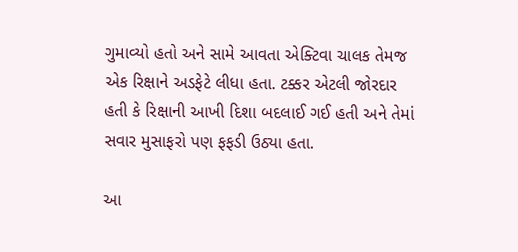ગુમાવ્યો હતો અને સામે આવતા એક્ટિવા ચાલક તેમજ એક રિક્ષાને અડફેટે લીધા હતા. ટક્કર એટલી જોરદાર હતી કે રિક્ષાની આખી દિશા બદલાઈ ગઈ હતી અને તેમાં સવાર મુસાફરો પણ ફફડી ઉઠ્યા હતા.

આ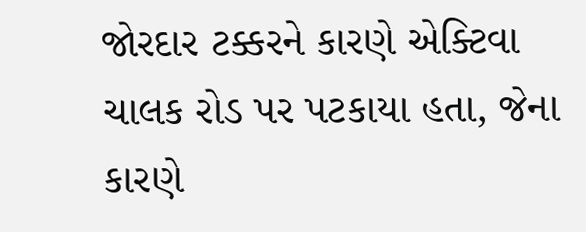જોરદાર ટક્કરને કારણે એક્ટિવા ચાલક રોડ પર પટકાયા હતા, જેના કારણે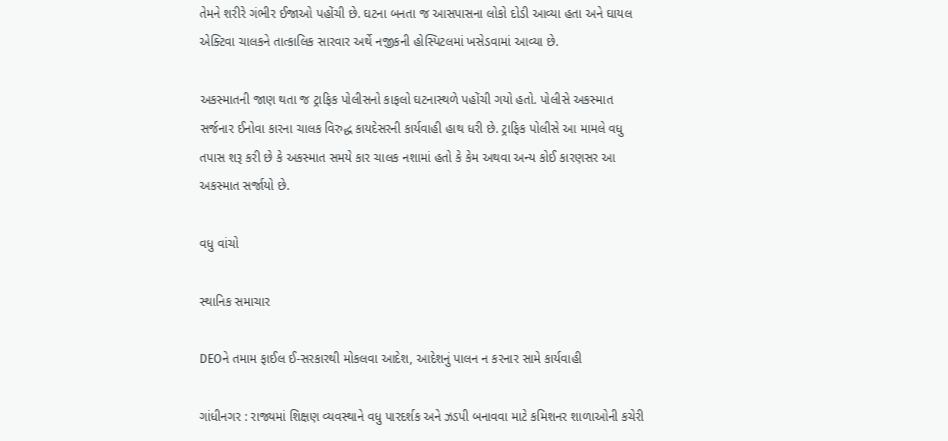તેમને શરીરે ગંભીર ઈજાઓ પહોંચી છે. ઘટના બનતા જ આસપાસના લોકો દોડી આવ્યા હતા અને ઘાયલ એક્ટિવા ચાલકને તાત્કાલિક સારવાર અર્થે નજીકની હોસ્પિટલમાં ખસેડવામાં આવ્યા છે.

અકસ્માતની જાણ થતા જ ટ્રાફિક પોલીસનો કાફલો ઘટનાસ્થળે પહોંચી ગયો હતો. પોલીસે અકસ્માત સર્જનાર ઈનોવા કારના ચાલક વિરુદ્ધ કાયદેસરની કાર્યવાહી હાથ ધરી છે. ટ્રાફિક પોલીસે આ મામલે વધુ તપાસ શરૂ કરી છે કે અકસ્માત સમયે કાર ચાલક નશામાં હતો કે કેમ અથવા અન્ય કોઈ કારણસર આ અકસ્માત સર્જાયો છે.

વધુ વાંચો

સ્થાનિક સમાચાર

DEOને તમામ ફાઈલ ઈ-સરકારથી મોકલવા આદેશ, આદેશનું પાલન ન કરનાર સામે કાર્યવાહી

ગાંધીનગર : રાજ્યમાં શિક્ષણ વ્યવસ્થાને વધુ પારદર્શક અને ઝડપી બનાવવા માટે કમિશનર શાળાઓની કચેરી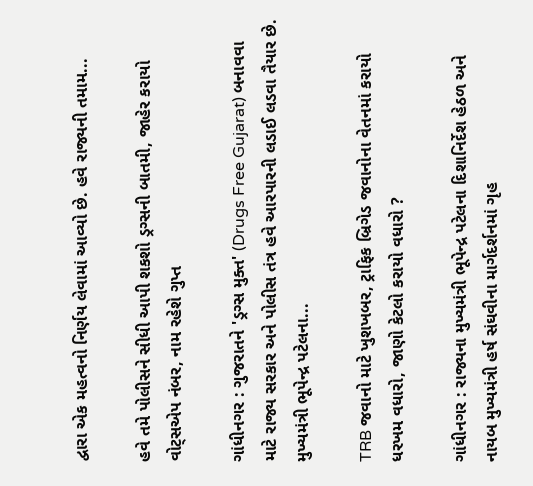દ્વારા એક મહત્વનો નિર્ણય લેવામાં આવ્યો છે. હવે રાજ્યની તમામ...

હવે તમે પોલીસને સીધી આપી શકશો ડ્રગ્સની બાતમી, જાહેર કરાયો વોટ્સએપ નંબર, નામ રહેશે ગુપ્ત

ગાંધીનગર : ગુજરાતને 'ડ્રગ્સ મુક્ત' (Drugs Free Gujarat) બનાવવા માટે રાજ્ય સરકાર અને પોલીસ તંત્ર હવે આરપારની લડાઈ લડવા તૈયાર છે. મુખ્યમંત્રી ભૂપેન્દ્ર પટેલના...

TRB જવાનો માટે ખુશખબર, ટ્રાફિક બ્રિગેડ જવાનોના વેતનમાં કરાયો ધરખમ વધારો, જાણો કેટલો કરાયો વધારો ?

ગાંધીનગર : રાજ્યના મુખ્યમંત્રી ભૂપેન્દ્ર પટેલના દિશાનિર્દેશ હેઠળ અને નાયબ મુખ્યમંત્રી હર્ષ સંઘવીના માર્ગદર્શનમાં ગૃહ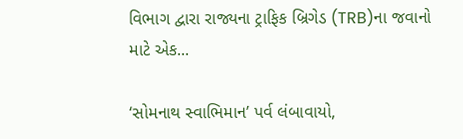વિભાગ દ્વારા રાજ્યના ટ્રાફિક બ્રિગેડ (TRB)ના જવાનો માટે એક...

‘સોમનાથ સ્વાભિમાન’ પર્વ લંબાવાયો,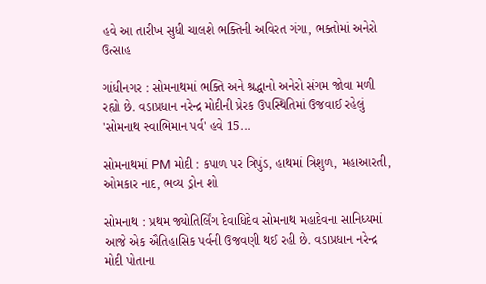હવે આ તારીખ સુધી ચાલશે ભક્તિની અવિરત ગંગા, ભક્તોમાં અનેરો ઉત્સાહ

ગાંધીનગર : સોમનાથમાં ભક્તિ અને શ્રદ્ધાનો અનેરો સંગમ જોવા મળી રહ્યો છે. વડાપ્રધાન નરેન્દ્ર મોદીની પ્રેરક ઉપસ્થિતિમાં ઉજવાઈ રહેલું 'સોમનાથ સ્વાભિમાન પર્વ' હવે 15...

સોમનાથમાં PM મોદી : કપાળ પર ત્રિપુંડ, હાથમાં ત્રિશુળ, મહાઆરતી, ઓમકાર નાદ, ભવ્ય ડ્રોન શો

સોમનાથ : પ્રથમ જ્યોતિર્લિંગ દેવાધિદેવ સોમનાથ મહાદેવના સાનિધ્યમાં આજે એક ઐતિહાસિક પર્વની ઉજવણી થઈ રહી છે. વડાપ્રધાન નરેન્દ્ર મોદી પોતાના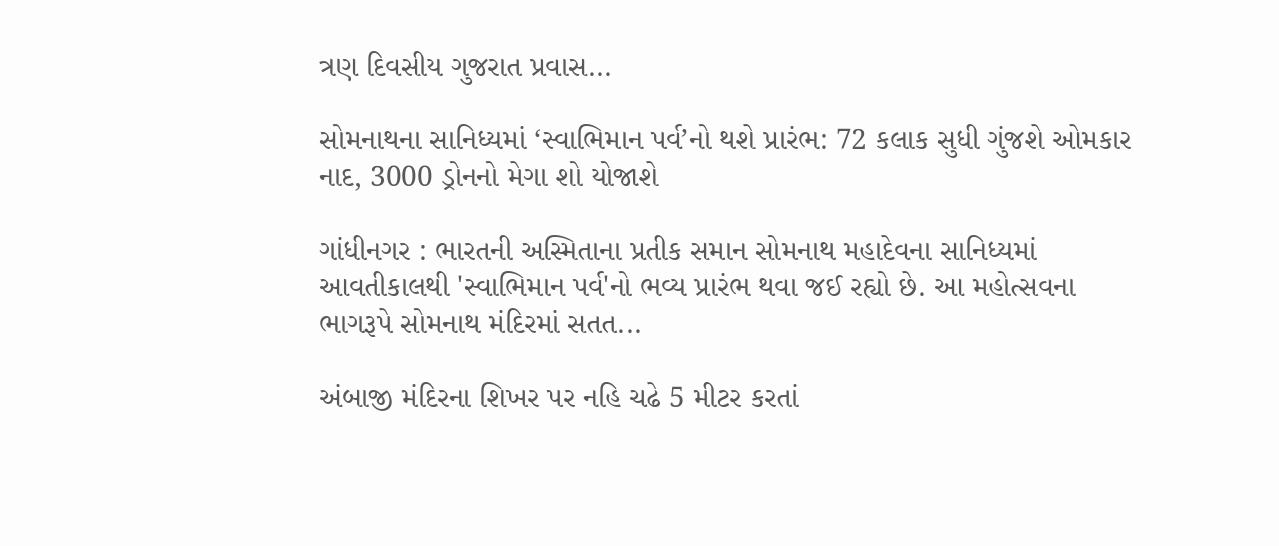ત્રણ દિવસીય ગુજરાત પ્રવાસ...

સોમનાથના સાનિધ્યમાં ‘સ્વાભિમાન પર્વ’નો થશે પ્રારંભ: 72 કલાક સુધી ગુંજશે ઓમકાર નાદ, 3000 ડ્રોનનો મેગા શો યોજાશે

ગાંધીનગર : ભારતની અસ્મિતાના પ્રતીક સમાન સોમનાથ મહાદેવના સાનિધ્યમાં આવતીકાલથી 'સ્વાભિમાન પર્વ'નો ભવ્ય પ્રારંભ થવા જઈ રહ્યો છે. આ મહોત્સવના ભાગરૂપે સોમનાથ મંદિરમાં સતત...

અંબાજી મંદિરના શિખર પર નહિ ચઢે 5 મીટર કરતાં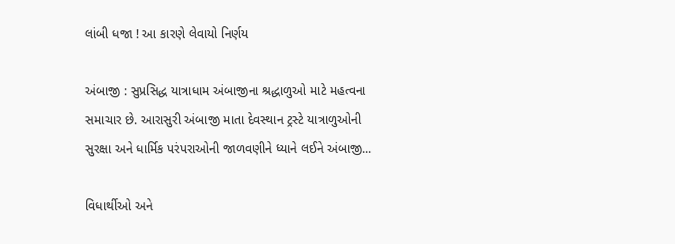લાંબી ધજા ! આ કારણે લેવાયો નિર્ણય

અંબાજી : સુપ્રસિદ્ધ યાત્રાધામ અંબાજીના શ્રદ્ધાળુઓ માટે મહત્વના સમાચાર છે. આરાસુરી અંબાજી માતા દેવસ્થાન ટ્રસ્ટે યાત્રાળુઓની સુરક્ષા અને ધાર્મિક પરંપરાઓની જાળવણીને ધ્યાને લઈને અંબાજી...

વિધાર્થીઓ અને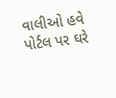વાલીઓ હવે પોર્ટલ પર ઘરે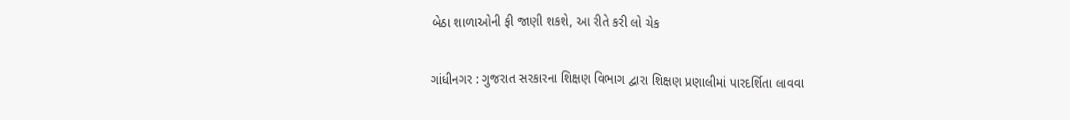બેઠા શાળાઓની ફી જાણી શકશે, આ રીતે કરી લો ચેક

ગાંધીનગર : ગુજરાત સરકારના શિક્ષણ વિભાગ દ્વારા શિક્ષણ પ્રણાલીમાં પારદર્શિતા લાવવા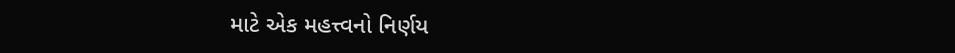માટે એક મહત્ત્વનો નિર્ણય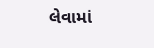લેવામાં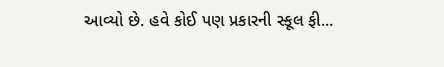આવ્યો છે. હવે કોઈ પણ પ્રકારની સ્કૂલ ફી...